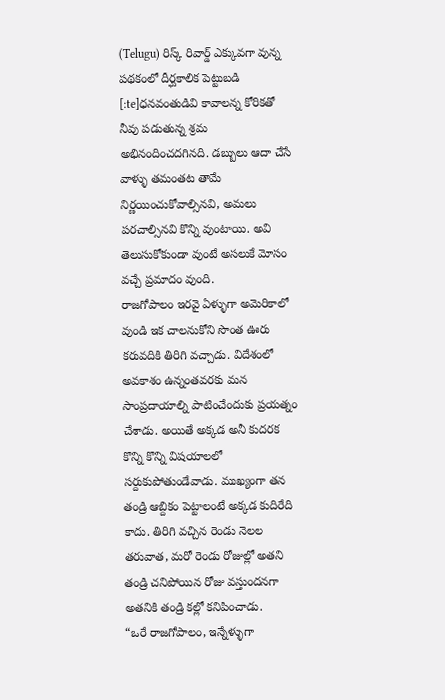(Telugu) రిస్క్ రివార్డ్ ఎక్కువగా వున్న పథకంలో దీర్ఘకాలిక పెట్టుబడి
[:te]ధనవంతుడివి కావాలన్న కోరికతో నీవు పడుతున్న శ్రమ అభినందించదగినది. డబ్బులు ఆదా చేసే వాళ్ళు తమంతట తామే నిర్ణయించుకోవాల్సినవి, అమలు పరచాల్సినవి కొన్ని వుంటాయి. అవి తెలుసుకోకుండా వుంటే అసలుకే మోసం వచ్చే ప్రమాదం వుంది.
రాజగోపాలం ఇరవై ఏళ్ళుగా అమెరికాలో వుండి ఇక చాలనుకోని సొంత ఊరు కరువదికి తిరిగి వచ్చాడు. విదేశంలో అవకాశం ఉన్నంతవరకు మన సాంప్రదాయాల్ని పాటించేందుకు ప్రయత్నం చేశాడు. అయితే అక్కడ అనీ కుదరక కొన్ని కొన్ని విషయాలలో సర్దుకుపోతుండేవాడు. ముఖ్యంగా తన తండ్రి ఆబ్దికం పెట్టాలంటే అక్కడ కుదిరేది కాదు. తిరిగి వచ్చిన రెండు నెలల తరువాత, మరో రెండు రోజుల్లో అతని తండ్రి చనిపోయిన రోజు వస్తుందనగా అతనికి తండ్రి కల్లో కనిపించాడు.
“ఒరే రాజగోపాలం, ఇన్నేళ్ళుగా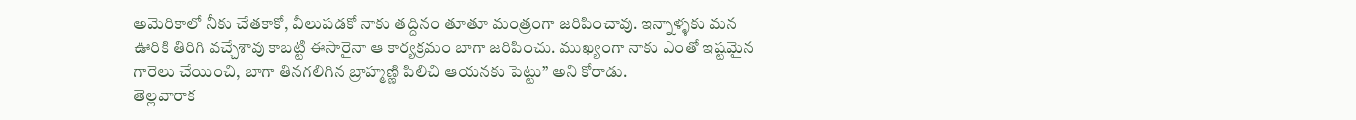అమెరికాలో నీకు చేతకాకో, వీలుపడకో నాకు తద్దినం తూతూ మంత్రంగా జరిపించావు. ఇన్నాళ్ళకు మన ఊరికి తిరిగి వచ్చేశావు కాబట్టి ఈసారైనా ఆ కార్యక్రమం బాగా జరిపించు. ముఖ్యంగా నాకు ఎంతో ఇష్టమైన గారెలు చేయించి, బాగా తినగలిగిన బ్రాహ్మణ్ణి పిలిచి ఆయనకు పెట్టు” అని కోరాడు.
తెల్లవారాక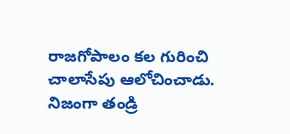రాజగోపాలం కల గురించి చాలాసేపు ఆలోచించాడు. నిజంగా తండ్రి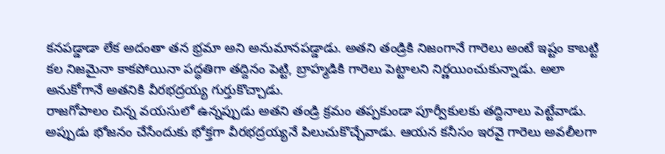కనపడ్డాడా లేక అదంతా తన భ్రమా అని అనుమానపడ్డాడు. అతని తండ్రికి నిజంగానే గారెలు అంటే ఇష్టం కాబట్టి కల నిజమైనా కాకపోయినా పద్ధతిగా తద్దినం పెట్టి, బ్రాహ్మడికి గారెలు పెట్టాలని నిర్ణయించుకున్నాడు. అలా అనుకోగానే అతనికి వీరభద్రయ్య గుర్తుకొచ్చాడు.
రాజగోపాలం చిన్న వయసులో ఉన్నప్పుడు అతని తండ్రి క్రమం తప్పకుండా పూర్వీకులకు తద్దినాలు పెట్టేవాడు. అప్పుడు భోజనం చేసేందుకు భోక్తగా వీరభద్రయ్యనే పిలుచుకొచ్చేవాడు. ఆయన కనీసం ఇరవై గారెలు అవలీలగా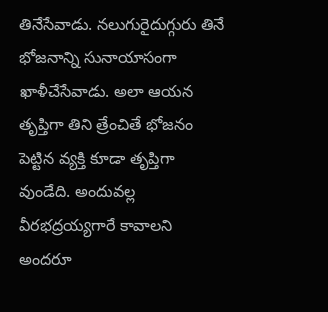తినేసేవాడు. నలుగురైదుగ్గురు తినే భోజనాన్ని సునాయాసంగా ఖాళీచేసేవాడు. అలా ఆయన తృప్తిగా తిని త్రేంచితే భోజనం పెట్టిన వ్యక్తి కూడా తృప్తిగా వుండేది. అందువల్ల వీరభద్రయ్యగారే కావాలని అందరూ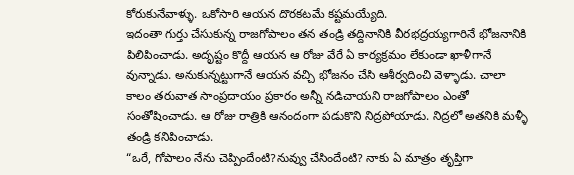కోరుకునేవాళ్ళు. ఒకోసారి ఆయన దొరకటమే కష్టమయ్యేది.
ఇదంతా గుర్తు చేసుకున్న రాజగోపాలం తన తండ్రి తద్దినానికి వీరభద్రయ్యగారినే భోజనానికి పిలిపించాడు. అదృష్టం కొద్దీ ఆయన ఆ రోజు వేరే ఏ కార్యక్రమం లేకుండా ఖాళీగానే వున్నాడు. అనుకున్నట్టుగానే ఆయన వచ్చి భోజనం చేసి ఆశీర్వదించి వెళ్ళాడు. చాలా కాలం తరువాత సాంప్రదాయం ప్రకారం అన్నీ నడిచాయని రాజగోపాలం ఎంతో సంతోషించాడు. ఆ రోజు రాత్రికి ఆనందంగా పడుకొని నిద్రపోయాడు. నిద్రలో అతనికి మళ్ళీ తండ్రి కనిపించాడు.
“ఒరే, గోపాలం నేను చెప్పిందేంటి?నువ్వు చేసిందేంటి? నాకు ఏ మాత్రం తృప్తిగా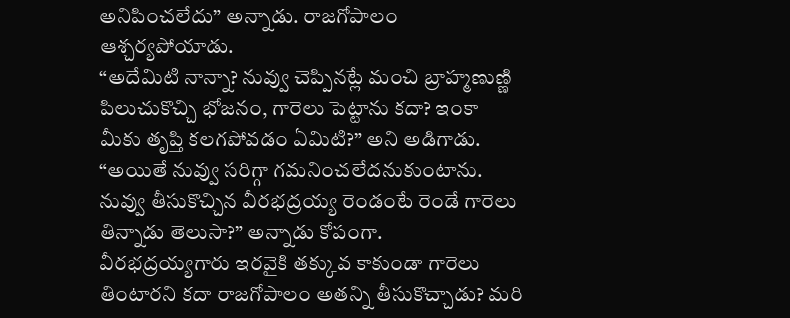అనిపించలేదు” అన్నాడు. రాజగోపాలం ఆశ్చర్యపోయాడు.
“అదేమిటి నాన్నా? నువ్వు చెప్పినట్లే మంచి బ్రాహ్మణుణ్ణి పిలుచుకొచ్చి భోజనం, గారెలు పెట్టాను కదా? ఇంకా మీకు తృప్తి కలగపోవడం ఏమిటి?” అని అడిగాడు.
“అయితే నువ్వు సరిగ్గా గమనించలేదనుకుంటాను. నువ్వు తీసుకొచ్చిన వీరభద్రయ్య రెండంటే రెండే గారెలు తిన్నాడు తెలుసా?” అన్నాడు కోపంగా.
వీరభద్రయ్యగారు ఇరవైకి తక్కువ కాకుండా గారెలు తింటారని కదా రాజగోపాలం అతన్ని తీసుకొచ్చాడు? మరి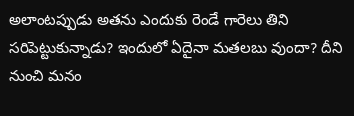అలాంటప్పుడు అతను ఎందుకు రెండే గారెలు తిని సరిపెట్టుకున్నాడు? ఇందులో ఏదైనా మతలబు వుందా? దీని నుంచి మనం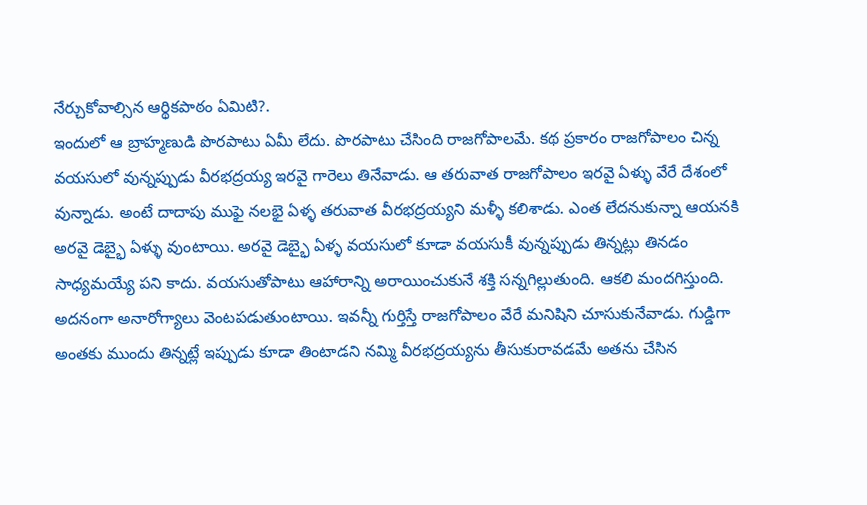నేర్చుకోవాల్సిన ఆర్థికపాఠం ఏమిటి?.
ఇందులో ఆ బ్రాహ్మణుడి పొరపాటు ఏమీ లేదు. పొరపాటు చేసింది రాజగోపాలమే. కథ ప్రకారం రాజగోపాలం చిన్న వయసులో వున్నప్పుడు వీరభద్రయ్య ఇరవై గారెలు తినేవాడు. ఆ తరువాత రాజగోపాలం ఇరవై ఏళ్ళు వేరే దేశంలో వున్నాడు. అంటే దాదాపు ముఫై నలభై ఏళ్ళ తరువాత వీరభద్రయ్యని మళ్ళీ కలిశాడు. ఎంత లేదనుకున్నా ఆయనకి అరవై డెబ్భై ఏళ్ళు వుంటాయి. అరవై డెబ్భై ఏళ్ళ వయసులో కూడా వయసుకీ వున్నప్పుడు తిన్నట్లు తినడం సాధ్యమయ్యే పని కాదు. వయసుతోపాటు ఆహారాన్ని అరాయించుకునే శక్తి సన్నగిల్లుతుంది. ఆకలి మందగిస్తుంది. అదనంగా అనారోగ్యాలు వెంటపడుతుంటాయి. ఇవన్నీ గుర్తిస్తే రాజగోపాలం వేరే మనిషిని చూసుకునేవాడు. గుడ్డిగా అంతకు ముందు తిన్నట్లే ఇప్పుడు కూడా తింటాడని నమ్మి వీరభద్రయ్యను తీసుకురావడమే అతను చేసిన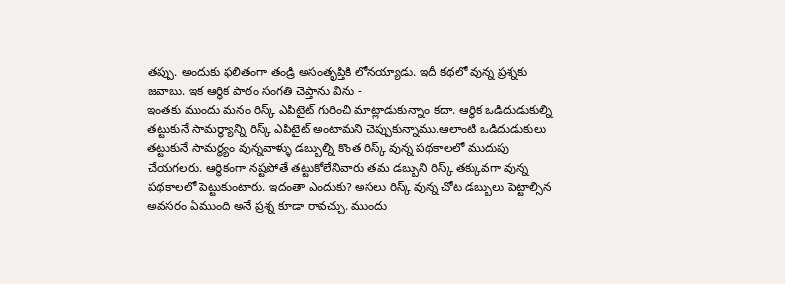తప్పు. అందుకు ఫలితంగా తండ్రి అసంతృప్తికి లోనయ్యాడు. ఇదీ కథలో వున్న ప్రశ్నకు జవాబు. ఇక ఆర్థిక పాఠం సంగతి చెప్తాను విను -
ఇంతకు ముందు మనం రిస్క్ ఎపిటైట్ గురించి మాట్లాడుకున్నాం కదా. ఆర్థిక ఒడిదుడుకుల్ని తట్టుకునే సామర్థ్యాన్ని రిస్క్ ఎపిటైట్ అంటామని చెప్పుకున్నాము.ఆలాంటి ఒడిదుడుకులు తట్టుకునే సామర్థ్యం వున్నవాళ్ళు డబ్బుల్ని కొంత రిస్క్ వున్న పథకాలలో ముదుపు చేయగలరు. ఆర్థికంగా నష్టపోతే తట్టుకోలేనివారు తమ డబ్బుని రిస్క్ తక్కువగా వున్న పథకాలలో పెట్టుకుంటారు. ఇదంతా ఎందుకు? అసలు రిస్క్ వున్న చోట డబ్బులు పెట్టాల్సిన అవసరం ఏముంది అనే ప్రశ్న కూడా రావచ్చు. ముందు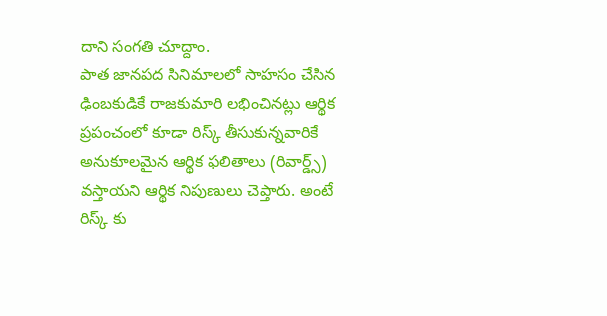దాని సంగతి చూద్దాం.
పాత జానపద సినిమాలలో సాహసం చేసిన ఢింబకుడికే రాజకుమారి లభించినట్లు ఆర్థిక ప్రపంచంలో కూడా రిస్క్ తీసుకున్నవారికే అనుకూలమైన ఆర్థిక ఫలితాలు (రివార్డ్స్) వస్తాయని ఆర్థిక నిపుణులు చెప్తారు. అంటే రిస్క్ కు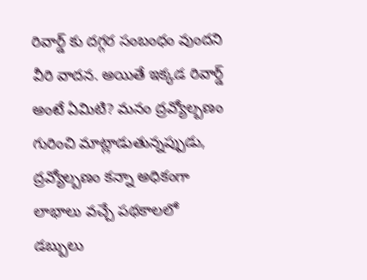రివార్డ్ కు దగ్గర సంబంధం వుందని వీరి వాదన. అయితే ఇక్కడ రివార్డ్ అంటే ఏమిటి? మనం ద్రవ్యోల్బణం గురించి మాట్లాడుతున్నప్పుడు, ద్రవ్యోల్బణం కన్నా అధికంగా లాభాలు వచ్చే పథకాలలో డబ్బులు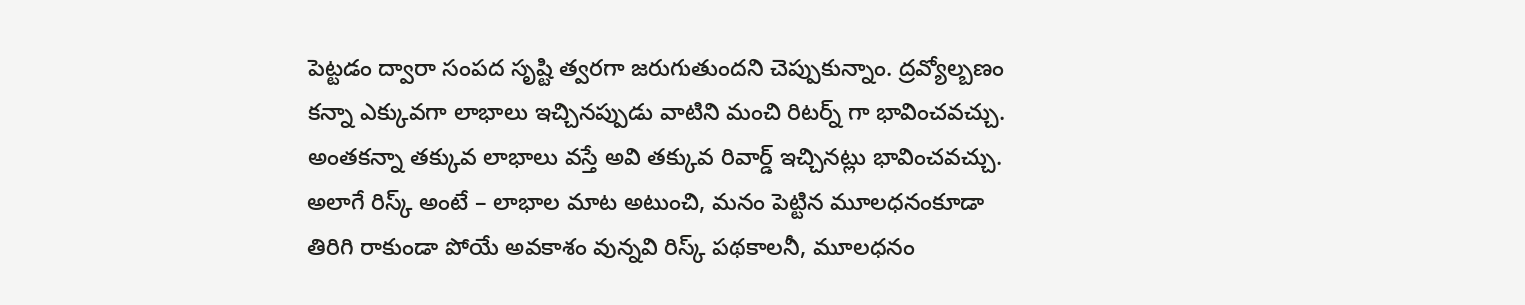పెట్టడం ద్వారా సంపద సృష్టి త్వరగా జరుగుతుందని చెప్పుకున్నాం. ద్రవ్యోల్బణం కన్నా ఎక్కువగా లాభాలు ఇచ్చినప్పుడు వాటిని మంచి రిటర్న్ గా భావించవచ్చు. అంతకన్నా తక్కువ లాభాలు వస్తే అవి తక్కువ రివార్డ్ ఇచ్చినట్లు భావించవచ్చు. అలాగే రిస్క్ అంటే – లాభాల మాట అటుంచి, మనం పెట్టిన మూలధనంకూడా తిరిగి రాకుండా పోయే అవకాశం వున్నవి రిస్క్ పథకాలనీ, మూలధనం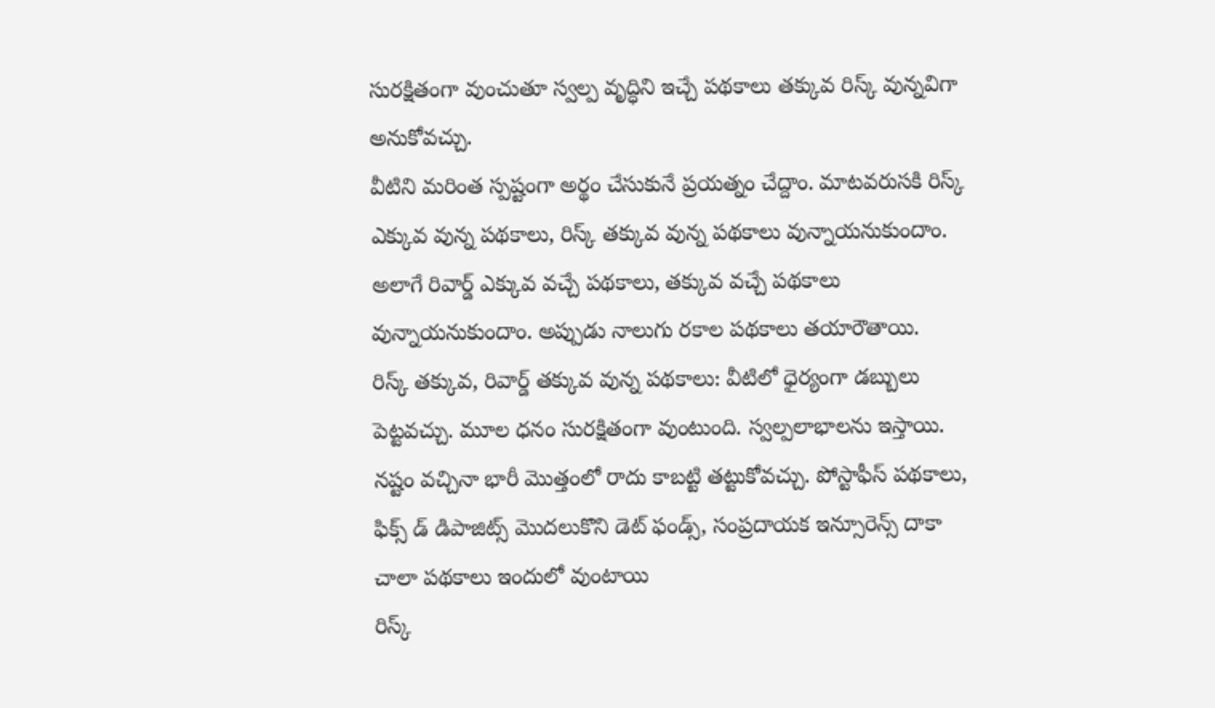సురక్షితంగా వుంచుతూ స్వల్ప వృద్ధిని ఇచ్చే పథకాలు తక్కువ రిస్క్ వున్నవిగా అనుకోవచ్చు.
వీటిని మరింత స్పష్టంగా అర్థం చేసుకునే ప్రయత్నం చేద్దాం. మాటవరుసకి రిస్క్ ఎక్కువ వున్న పథకాలు, రిస్క్ తక్కువ వున్న పథకాలు వున్నాయనుకుందాం. అలాగే రివార్డ్ ఎక్కువ వచ్చే పథకాలు, తక్కువ వచ్చే పథకాలు వున్నాయనుకుందాం. అప్పుడు నాలుగు రకాల పథకాలు తయారౌతాయి.
రిస్క్ తక్కువ, రివార్డ్ తక్కువ వున్న పథకాలు: వీటిలో ధైర్యంగా డబ్బులు పెట్టవచ్చు. మూల ధనం సురక్షితంగా వుంటుంది. స్వల్పలాభాలను ఇస్తాయి. నష్టం వచ్చినా భారీ మొత్తంలో రాదు కాబట్టి తట్టుకోవచ్చు. పోస్టాఫీస్ పథకాలు, ఫిక్స్ డ్ డిపాజిట్స్ మొదలుకొని డెట్ ఫండ్స్, సంప్రదాయక ఇన్సూరెన్స్ దాకా చాలా పథకాలు ఇందులో వుంటాయి
రిస్క్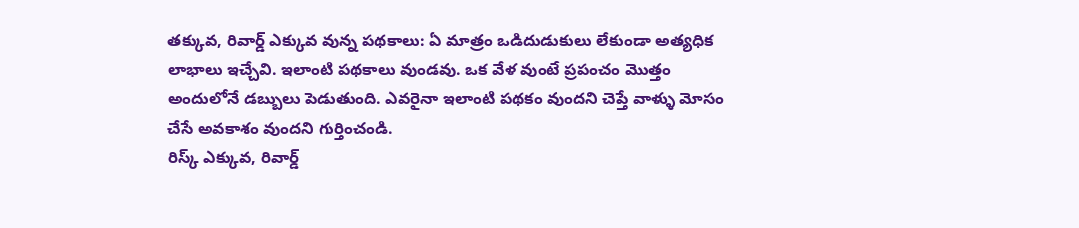తక్కువ, రివార్డ్ ఎక్కువ వున్న పథకాలు: ఏ మాత్రం ఒడిదుడుకులు లేకుండా అత్యధిక లాభాలు ఇచ్చేవి. ఇలాంటి పథకాలు వుండవు. ఒక వేళ వుంటే ప్రపంచం మొత్తం అందులోనే డబ్బులు పెడుతుంది. ఎవరైనా ఇలాంటి పథకం వుందని చెప్తే వాళ్ళు మోసం చేసే అవకాశం వుందని గుర్తించండి.
రిస్క్ ఎక్కువ, రివార్డ్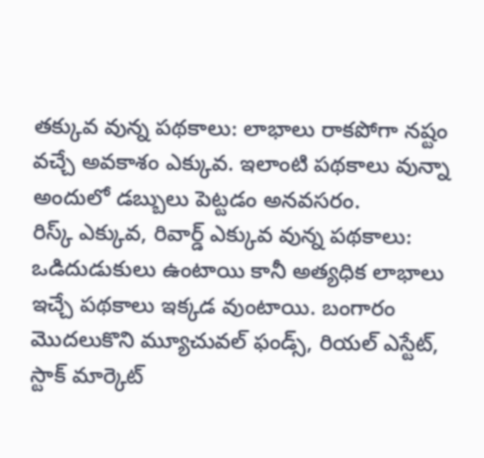తక్కువ వున్న పథకాలు: లాభాలు రాకపోగా నష్టం వచ్చే అవకాశం ఎక్కువ. ఇలాంటి పథకాలు వున్నా అందులో డబ్బులు పెట్టడం అనవసరం.
రిస్క్ ఎక్కువ, రివార్డ్ ఎక్కువ వున్న పథకాలు: ఒడిదుడుకులు ఉంటాయి కానీ అత్యధిక లాభాలు ఇచ్చే పథకాలు ఇక్కడ వుంటాయి. బంగారం మొదలుకొని మ్యూచువల్ ఫండ్స్, రియల్ ఎస్టేట్, స్టాక్ మార్కెట్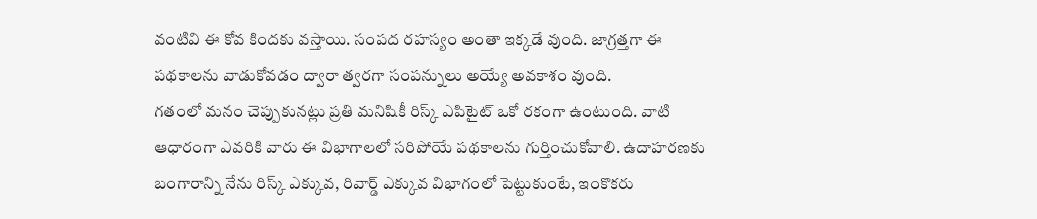వంటివి ఈ కోవ కిందకు వస్తాయి. సంపద రహస్యం అంతా ఇక్కడే వుంది. జాగ్రత్తగా ఈ పథకాలను వాడుకోవడం ద్వారా త్వరగా సంపన్నులు అయ్యే అవకాశం వుంది.
గతంలో మనం చెప్పుకునట్లు ప్రతి మనిషికీ రిస్క్ ఎపిటైట్ ఒకో రకంగా ఉంటుంది. వాటి ఆధారంగా ఎవరికి వారు ఈ విభాగాలలో సరిపోయే పథకాలను గుర్తించుకోవాలి. ఉదాహరణకు బంగారాన్ని నేను రిస్క్ ఎక్కువ, రివార్డ్ ఎక్కువ విభాగంలో పెట్టుకుంటే, ఇంకొకరు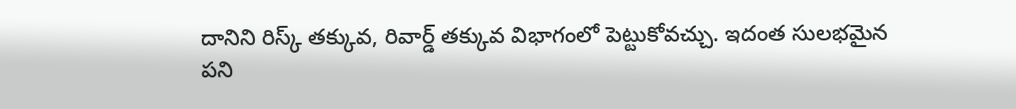దానిని రిస్క్ తక్కువ, రివార్డ్ తక్కువ విభాగంలో పెట్టుకోవచ్చు. ఇదంత సులభమైన పని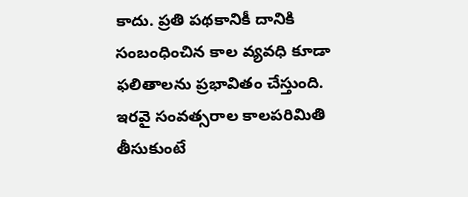కాదు. ప్రతి పథకానికీ దానికి సంబంధించిన కాల వ్యవధి కూడా ఫలితాలను ప్రభావితం చేస్తుంది. ఇరవై సంవత్సరాల కాలపరిమితి తీసుకుంటే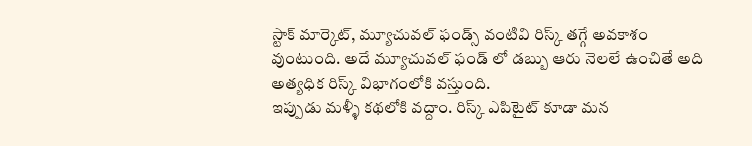స్టాక్ మార్కెట్, మ్యూచువల్ ఫండ్స్ వంటివి రిస్క్ తగ్గే అవకాశం వుంటుంది. అదే మ్యూచువల్ ఫండ్ లో డబ్బు ఆరు నెలలే ఉంచితే అది అత్యధిక రిస్క్ విభాగంలోకి వస్తుంది.
ఇప్పుడు మళ్ళీ కథలోకి వద్దాం. రిస్క్ ఎపిటైట్ కూడా మన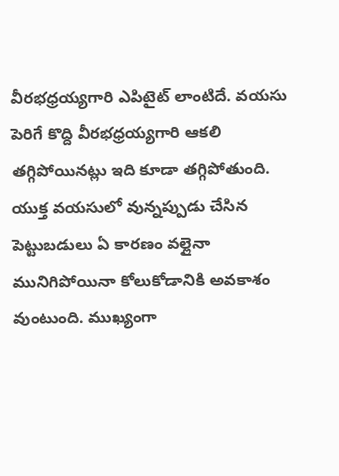వీరభధ్రయ్యగారి ఎపిటైట్ లాంటిదే. వయసు పెరిగే కొద్ది వీరభధ్రయ్యగారి ఆకలి తగ్గిపోయినట్లు ఇది కూడా తగ్గిపోతుంది. యుక్త వయసులో వున్నప్పుడు చేసిన పెట్టుబడులు ఏ కారణం వల్లైనా మునిగిపోయినా కోలుకోడానికి అవకాశం వుంటుంది. ముఖ్యంగా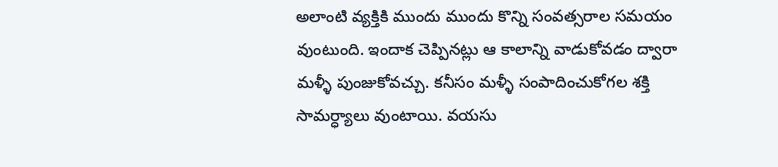అలాంటి వ్యక్తికి ముందు ముందు కొన్ని సంవత్సరాల సమయం వుంటుంది. ఇందాక చెప్పినట్లు ఆ కాలాన్ని వాడుకోవడం ద్వారా మళ్ళీ పుంజుకోవచ్చు. కనీసం మళ్ళీ సంపాదించుకోగల శక్తి సామర్ధ్యాలు వుంటాయి. వయసు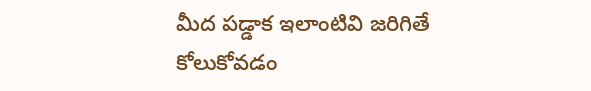మీద పడ్డాక ఇలాంటివి జరిగితే కోలుకోవడం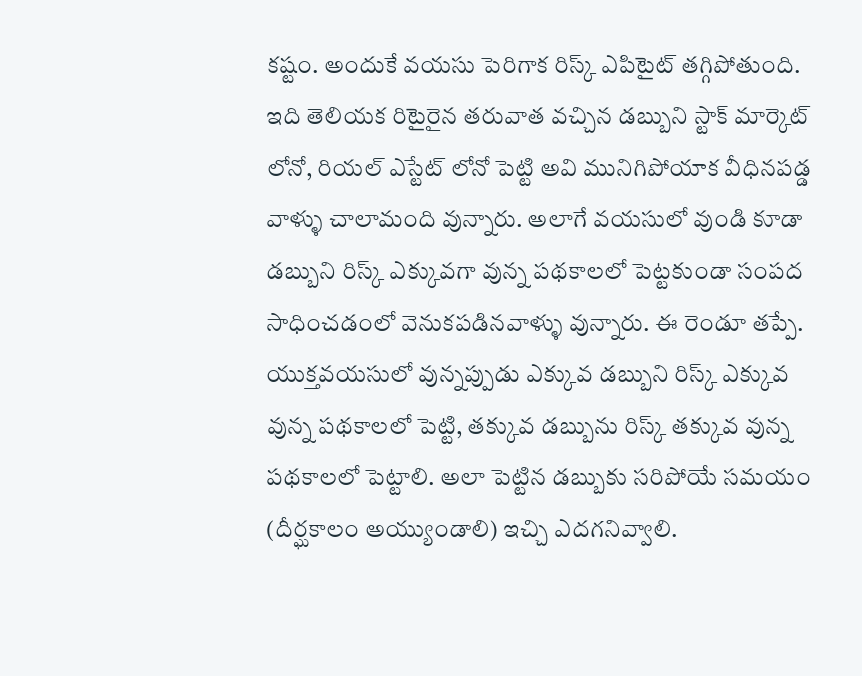కష్టం. అందుకే వయసు పెరిగాక రిస్క్ ఎపిటైట్ తగ్గిపోతుంది.
ఇది తెలియక రిటైరైన తరువాత వచ్చిన డబ్బుని స్టాక్ మార్కెట్ లోనో, రియల్ ఎస్టేట్ లోనో పెట్టి అవి మునిగిపోయాక వీధినపడ్డ వాళ్ళు చాలామంది వున్నారు. అలాగే వయసులో వుండి కూడా డబ్బుని రిస్క్ ఎక్కువగా వున్న పథకాలలో పెట్టకుండా సంపద సాధించడంలో వెనుకపడినవాళ్ళు వున్నారు. ఈ రెండూ తప్పే.
యుక్తవయసులో వున్నప్పుడు ఎక్కువ డబ్బుని రిస్క్ ఎక్కువ వున్న పథకాలలో పెట్టి, తక్కువ డబ్బును రిస్క్ తక్కువ వున్న పథకాలలో పెట్టాలి. అలా పెట్టిన డబ్బుకు సరిపోయే సమయం (దీర్ఘకాలం అయ్యుండాలి) ఇచ్చి ఎదగనివ్వాలి.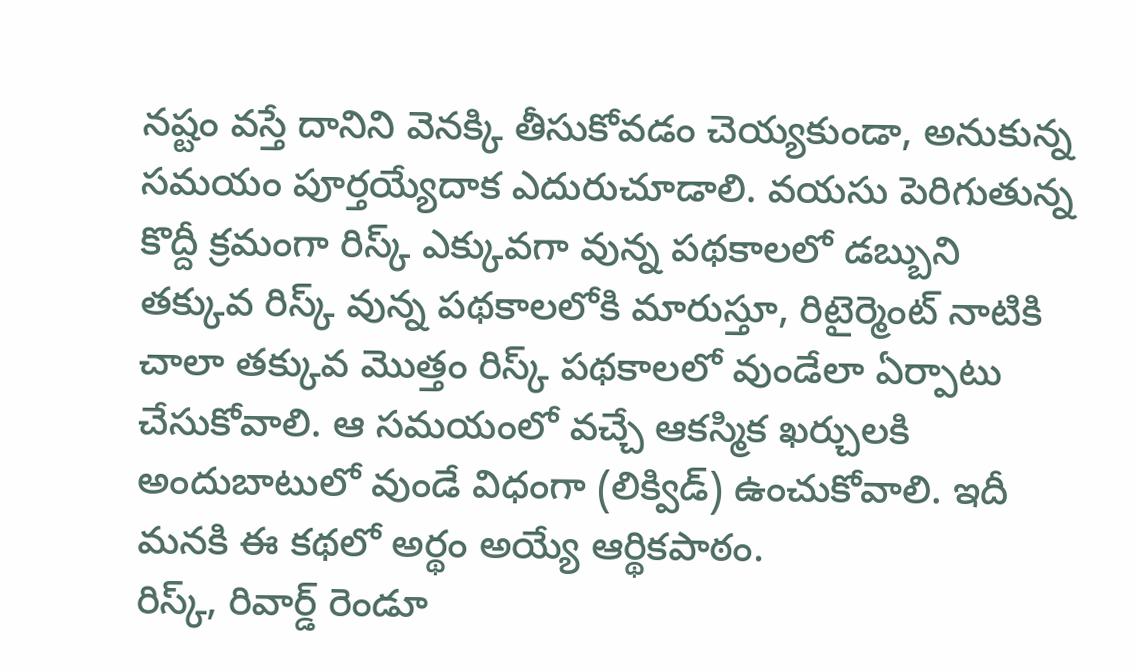నష్టం వస్తే దానిని వెనక్కి తీసుకోవడం చెయ్యకుండా, అనుకున్న సమయం పూర్తయ్యేదాక ఎదురుచూడాలి. వయసు పెరిగుతున్న కొద్దీ క్రమంగా రిస్క్ ఎక్కువగా వున్న పథకాలలో డబ్బుని తక్కువ రిస్క్ వున్న పథకాలలోకి మారుస్తూ, రిటైర్మెంట్ నాటికి చాలా తక్కువ మొత్తం రిస్క్ పథకాలలో వుండేలా ఏర్పాటు చేసుకోవాలి. ఆ సమయంలో వచ్చే ఆకస్మిక ఖర్చులకి అందుబాటులో వుండే విధంగా (లిక్విడ్) ఉంచుకోవాలి. ఇదీ మనకి ఈ కథలో అర్థం అయ్యే ఆర్థికపాఠం.
రిస్క్, రివార్డ్ రెండూ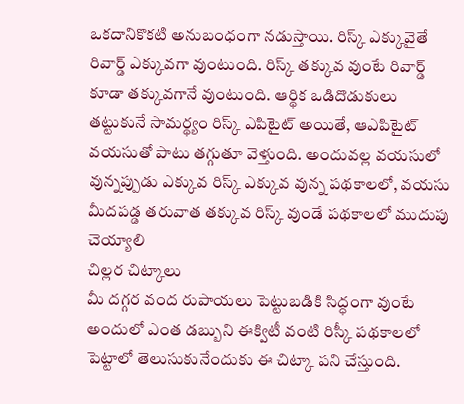ఒకదానికొకటి అనుబంధంగా నడుస్తాయి. రిస్క్ ఎక్కువైతే రివార్డ్ ఎక్కువగా వుంటుంది. రిస్క్ తక్కువ వుంటే రివార్డ్ కూడా తక్కువగానే వుంటుంది. ఆర్థిక ఒడిదొడుకులు తట్టుకునే సామర్థ్యం రిస్క్ ఎపిటైట్ అయితే, ఆఎపిటైట్ వయసుతో పాటు తగ్గుతూ వెళ్తుంది. అందువల్ల వయసులో వున్నప్పుడు ఎక్కువ రిస్క్ ఎక్కువ వున్న పథకాలలో, వయసు మీదపడ్డ తరువాత తక్కువ రిస్క్ వుండే పథకాలలో ముదుపు చెయ్యాలి
చిల్లర చిట్కాలు
మీ దగ్గర వంద రుపాయలు పెట్టుబడికి సిద్ధంగా వుంటే అందులో ఎంత డబ్బుని ఈక్విటీ వంటి రిస్కీ పథకాలలో పెట్టాలో తెలుసుకునేందుకు ఈ చిట్కా పని చేస్తుంది.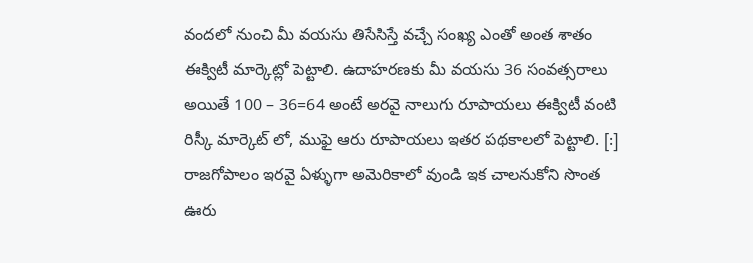వందలో నుంచి మీ వయసు తిసేసిస్తే వచ్చే సంఖ్య ఎంతో అంత శాతం ఈక్విటీ మార్కెట్లో పెట్టాలి. ఉదాహరణకు మీ వయసు 36 సంవత్సరాలు అయితే 100 – 36=64 అంటే అరవై నాలుగు రూపాయలు ఈక్విటీ వంటి రిస్కీ మార్కెట్ లో, ముఫై ఆరు రూపాయలు ఇతర పథకాలలో పెట్టాలి. [:]
రాజగోపాలం ఇరవై ఏళ్ళుగా అమెరికాలో వుండి ఇక చాలనుకోని సొంత ఊరు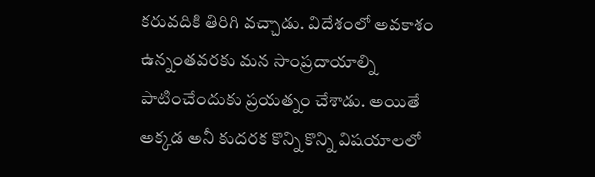కరువదికి తిరిగి వచ్చాడు. విదేశంలో అవకాశం ఉన్నంతవరకు మన సాంప్రదాయాల్ని పాటించేందుకు ప్రయత్నం చేశాడు. అయితే అక్కడ అనీ కుదరక కొన్ని కొన్ని విషయాలలో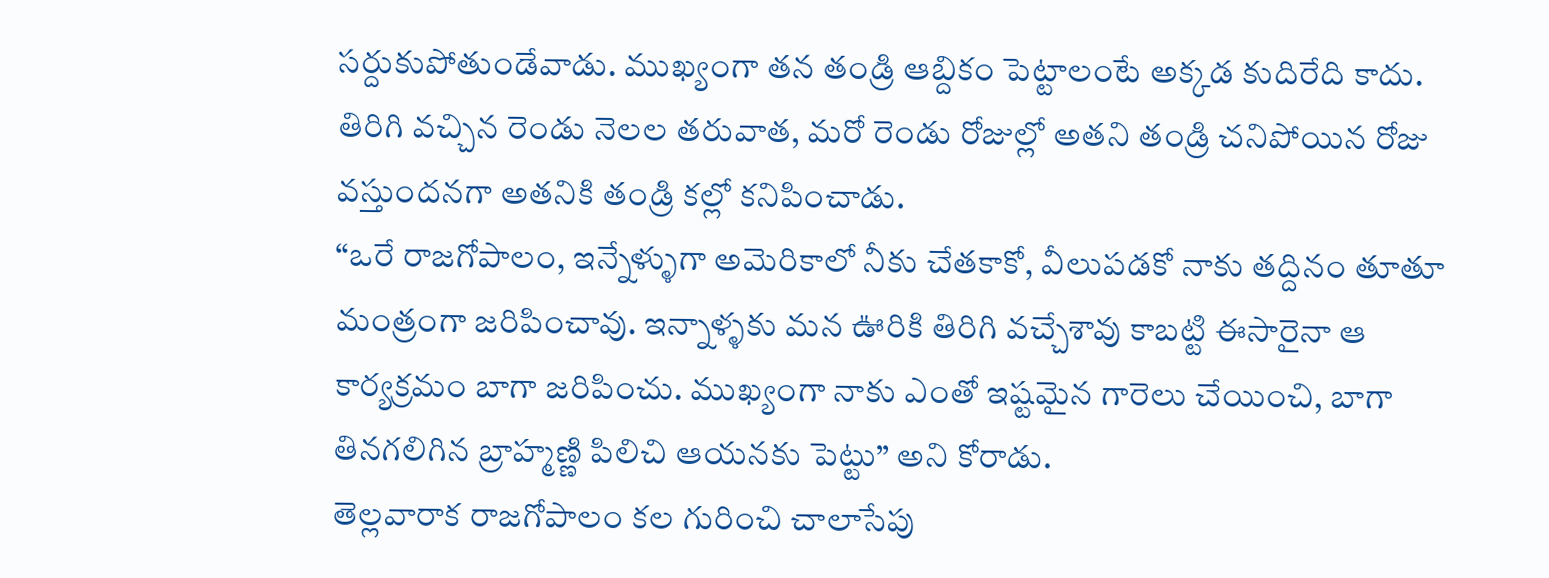సర్దుకుపోతుండేవాడు. ముఖ్యంగా తన తండ్రి ఆబ్దికం పెట్టాలంటే అక్కడ కుదిరేది కాదు. తిరిగి వచ్చిన రెండు నెలల తరువాత, మరో రెండు రోజుల్లో అతని తండ్రి చనిపోయిన రోజు వస్తుందనగా అతనికి తండ్రి కల్లో కనిపించాడు.
“ఒరే రాజగోపాలం, ఇన్నేళ్ళుగా అమెరికాలో నీకు చేతకాకో, వీలుపడకో నాకు తద్దినం తూతూ మంత్రంగా జరిపించావు. ఇన్నాళ్ళకు మన ఊరికి తిరిగి వచ్చేశావు కాబట్టి ఈసారైనా ఆ కార్యక్రమం బాగా జరిపించు. ముఖ్యంగా నాకు ఎంతో ఇష్టమైన గారెలు చేయించి, బాగా తినగలిగిన బ్రాహ్మణ్ణి పిలిచి ఆయనకు పెట్టు” అని కోరాడు.
తెల్లవారాక రాజగోపాలం కల గురించి చాలాసేపు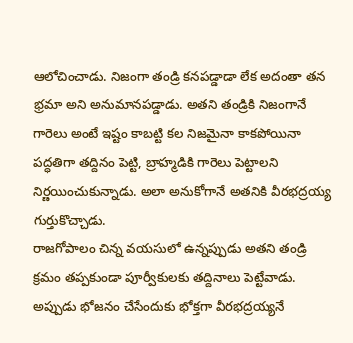ఆలోచించాడు. నిజంగా తండ్రి కనపడ్డాడా లేక అదంతా తన భ్రమా అని అనుమానపడ్డాడు. అతని తండ్రికి నిజంగానే గారెలు అంటే ఇష్టం కాబట్టి కల నిజమైనా కాకపోయినా పద్ధతిగా తద్దినం పెట్టి, బ్రాహ్మడికి గారెలు పెట్టాలని నిర్ణయించుకున్నాడు. అలా అనుకోగానే అతనికి వీరభద్రయ్య గుర్తుకొచ్చాడు.
రాజగోపాలం చిన్న వయసులో ఉన్నప్పుడు అతని తండ్రి క్రమం తప్పకుండా పూర్వీకులకు తద్దినాలు పెట్టేవాడు. అప్పుడు భోజనం చేసేందుకు భోక్తగా వీరభద్రయ్యనే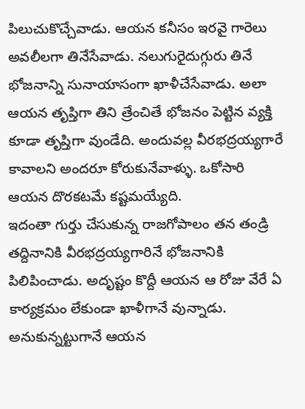పిలుచుకొచ్చేవాడు. ఆయన కనీసం ఇరవై గారెలు అవలీలగా తినేసేవాడు. నలుగురైదుగ్గురు తినే భోజనాన్ని సునాయాసంగా ఖాళీచేసేవాడు. అలా ఆయన తృప్తిగా తిని త్రేంచితే భోజనం పెట్టిన వ్యక్తి కూడా తృప్తిగా వుండేది. అందువల్ల వీరభద్రయ్యగారే కావాలని అందరూ కోరుకునేవాళ్ళు. ఒకోసారి ఆయన దొరకటమే కష్టమయ్యేది.
ఇదంతా గుర్తు చేసుకున్న రాజగోపాలం తన తండ్రి తద్దినానికి వీరభద్రయ్యగారినే భోజనానికి పిలిపించాడు. అదృష్టం కొద్దీ ఆయన ఆ రోజు వేరే ఏ కార్యక్రమం లేకుండా ఖాళీగానే వున్నాడు. అనుకున్నట్టుగానే ఆయన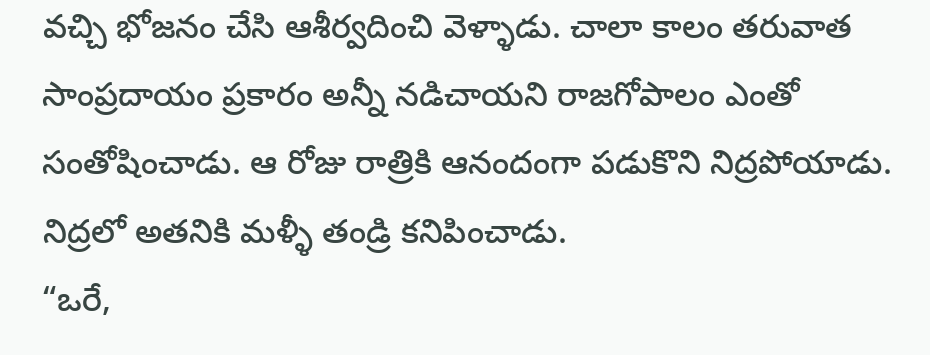వచ్చి భోజనం చేసి ఆశీర్వదించి వెళ్ళాడు. చాలా కాలం తరువాత సాంప్రదాయం ప్రకారం అన్నీ నడిచాయని రాజగోపాలం ఎంతో సంతోషించాడు. ఆ రోజు రాత్రికి ఆనందంగా పడుకొని నిద్రపోయాడు. నిద్రలో అతనికి మళ్ళీ తండ్రి కనిపించాడు.
“ఒరే,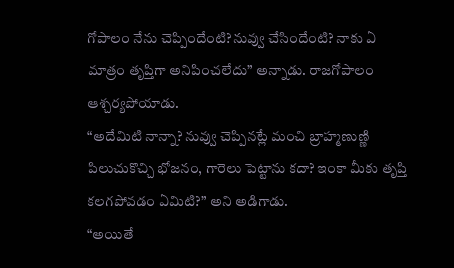గోపాలం నేను చెప్పిందేంటి?నువ్వు చేసిందేంటి? నాకు ఏ మాత్రం తృప్తిగా అనిపించలేదు” అన్నాడు. రాజగోపాలం ఆశ్చర్యపోయాడు.
“అదేమిటి నాన్నా? నువ్వు చెప్పినట్లే మంచి బ్రాహ్మణుణ్ణి పిలుచుకొచ్చి భోజనం, గారెలు పెట్టాను కదా? ఇంకా మీకు తృప్తి కలగపోవడం ఏమిటి?” అని అడిగాడు.
“అయితే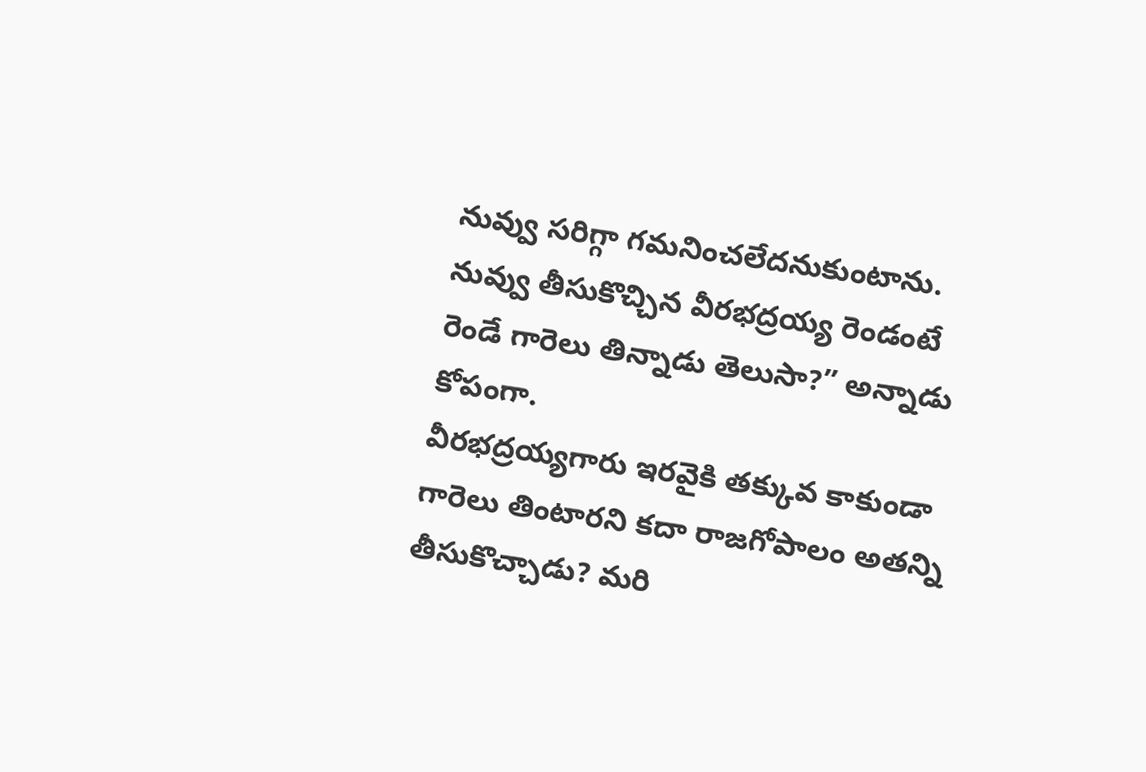నువ్వు సరిగ్గా గమనించలేదనుకుంటాను. నువ్వు తీసుకొచ్చిన వీరభద్రయ్య రెండంటే రెండే గారెలు తిన్నాడు తెలుసా?” అన్నాడు కోపంగా.
వీరభద్రయ్యగారు ఇరవైకి తక్కువ కాకుండా గారెలు తింటారని కదా రాజగోపాలం అతన్ని తీసుకొచ్చాడు? మరి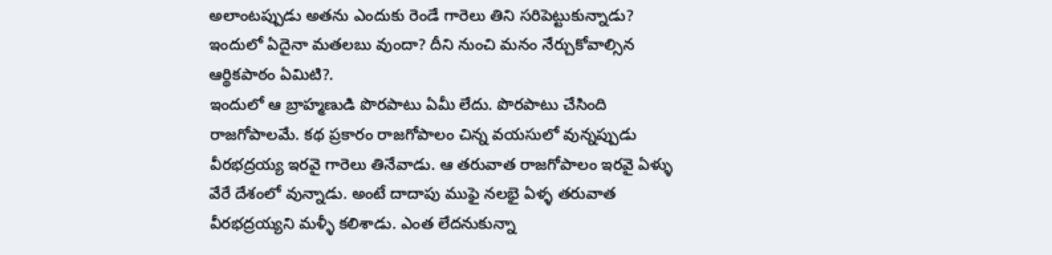అలాంటప్పుడు అతను ఎందుకు రెండే గారెలు తిని సరిపెట్టుకున్నాడు? ఇందులో ఏదైనా మతలబు వుందా? దీని నుంచి మనం నేర్చుకోవాల్సిన ఆర్థికపాఠం ఏమిటి?.
ఇందులో ఆ బ్రాహ్మణుడి పొరపాటు ఏమీ లేదు. పొరపాటు చేసింది రాజగోపాలమే. కథ ప్రకారం రాజగోపాలం చిన్న వయసులో వున్నప్పుడు వీరభద్రయ్య ఇరవై గారెలు తినేవాడు. ఆ తరువాత రాజగోపాలం ఇరవై ఏళ్ళు వేరే దేశంలో వున్నాడు. అంటే దాదాపు ముఫై నలభై ఏళ్ళ తరువాత వీరభద్రయ్యని మళ్ళీ కలిశాడు. ఎంత లేదనుకున్నా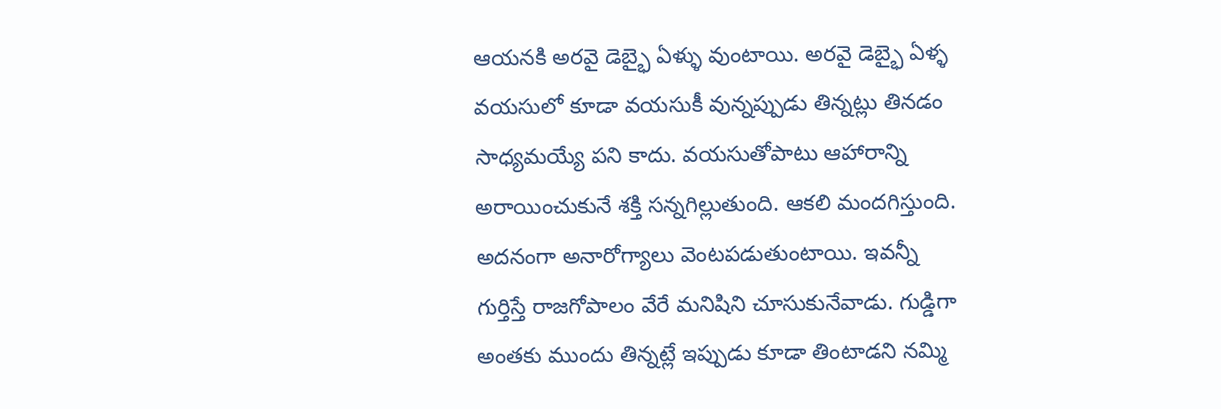ఆయనకి అరవై డెబ్భై ఏళ్ళు వుంటాయి. అరవై డెబ్భై ఏళ్ళ వయసులో కూడా వయసుకీ వున్నప్పుడు తిన్నట్లు తినడం సాధ్యమయ్యే పని కాదు. వయసుతోపాటు ఆహారాన్ని అరాయించుకునే శక్తి సన్నగిల్లుతుంది. ఆకలి మందగిస్తుంది. అదనంగా అనారోగ్యాలు వెంటపడుతుంటాయి. ఇవన్నీ గుర్తిస్తే రాజగోపాలం వేరే మనిషిని చూసుకునేవాడు. గుడ్డిగా అంతకు ముందు తిన్నట్లే ఇప్పుడు కూడా తింటాడని నమ్మి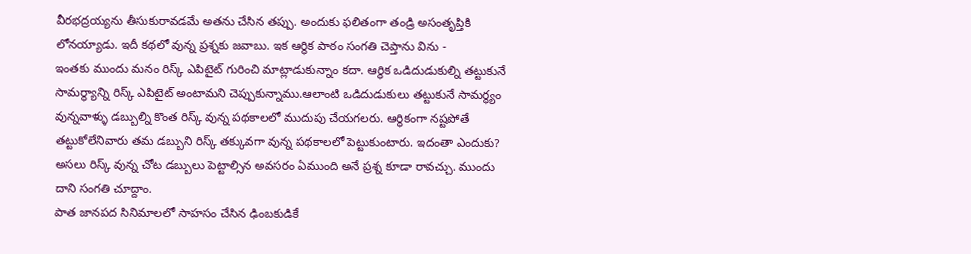వీరభద్రయ్యను తీసుకురావడమే అతను చేసిన తప్పు. అందుకు ఫలితంగా తండ్రి అసంతృప్తికి లోనయ్యాడు. ఇదీ కథలో వున్న ప్రశ్నకు జవాబు. ఇక ఆర్థిక పాఠం సంగతి చెప్తాను విను -
ఇంతకు ముందు మనం రిస్క్ ఎపిటైట్ గురించి మాట్లాడుకున్నాం కదా. ఆర్థిక ఒడిదుడుకుల్ని తట్టుకునే సామర్థ్యాన్ని రిస్క్ ఎపిటైట్ అంటామని చెప్పుకున్నాము.ఆలాంటి ఒడిదుడుకులు తట్టుకునే సామర్థ్యం వున్నవాళ్ళు డబ్బుల్ని కొంత రిస్క్ వున్న పథకాలలో ముదుపు చేయగలరు. ఆర్థికంగా నష్టపోతే తట్టుకోలేనివారు తమ డబ్బుని రిస్క్ తక్కువగా వున్న పథకాలలో పెట్టుకుంటారు. ఇదంతా ఎందుకు? అసలు రిస్క్ వున్న చోట డబ్బులు పెట్టాల్సిన అవసరం ఏముంది అనే ప్రశ్న కూడా రావచ్చు. ముందు దాని సంగతి చూద్దాం.
పాత జానపద సినిమాలలో సాహసం చేసిన ఢింబకుడికే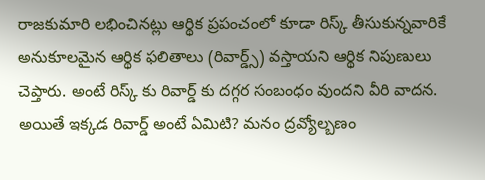రాజకుమారి లభించినట్లు ఆర్థిక ప్రపంచంలో కూడా రిస్క్ తీసుకున్నవారికే అనుకూలమైన ఆర్థిక ఫలితాలు (రివార్డ్స్) వస్తాయని ఆర్థిక నిపుణులు చెప్తారు. అంటే రిస్క్ కు రివార్డ్ కు దగ్గర సంబంధం వుందని వీరి వాదన. అయితే ఇక్కడ రివార్డ్ అంటే ఏమిటి? మనం ద్రవ్యోల్బణం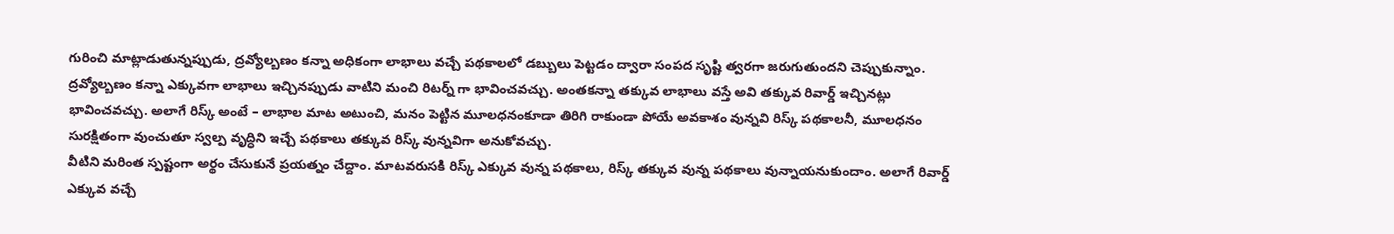గురించి మాట్లాడుతున్నప్పుడు, ద్రవ్యోల్బణం కన్నా అధికంగా లాభాలు వచ్చే పథకాలలో డబ్బులు పెట్టడం ద్వారా సంపద సృష్టి త్వరగా జరుగుతుందని చెప్పుకున్నాం. ద్రవ్యోల్బణం కన్నా ఎక్కువగా లాభాలు ఇచ్చినప్పుడు వాటిని మంచి రిటర్న్ గా భావించవచ్చు. అంతకన్నా తక్కువ లాభాలు వస్తే అవి తక్కువ రివార్డ్ ఇచ్చినట్లు భావించవచ్చు. అలాగే రిస్క్ అంటే – లాభాల మాట అటుంచి, మనం పెట్టిన మూలధనంకూడా తిరిగి రాకుండా పోయే అవకాశం వున్నవి రిస్క్ పథకాలనీ, మూలధనం సురక్షితంగా వుంచుతూ స్వల్ప వృద్ధిని ఇచ్చే పథకాలు తక్కువ రిస్క్ వున్నవిగా అనుకోవచ్చు.
వీటిని మరింత స్పష్టంగా అర్థం చేసుకునే ప్రయత్నం చేద్దాం. మాటవరుసకి రిస్క్ ఎక్కువ వున్న పథకాలు, రిస్క్ తక్కువ వున్న పథకాలు వున్నాయనుకుందాం. అలాగే రివార్డ్ ఎక్కువ వచ్చే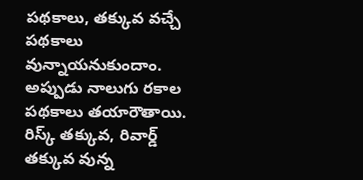పథకాలు, తక్కువ వచ్చే పథకాలు వున్నాయనుకుందాం. అప్పుడు నాలుగు రకాల పథకాలు తయారౌతాయి.
రిస్క్ తక్కువ, రివార్డ్ తక్కువ వున్న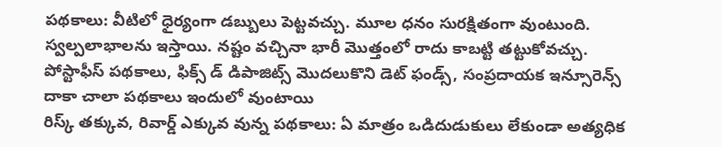పథకాలు: వీటిలో ధైర్యంగా డబ్బులు పెట్టవచ్చు. మూల ధనం సురక్షితంగా వుంటుంది. స్వల్పలాభాలను ఇస్తాయి. నష్టం వచ్చినా భారీ మొత్తంలో రాదు కాబట్టి తట్టుకోవచ్చు. పోస్టాఫీస్ పథకాలు, ఫిక్స్ డ్ డిపాజిట్స్ మొదలుకొని డెట్ ఫండ్స్, సంప్రదాయక ఇన్సూరెన్స్ దాకా చాలా పథకాలు ఇందులో వుంటాయి
రిస్క్ తక్కువ, రివార్డ్ ఎక్కువ వున్న పథకాలు: ఏ మాత్రం ఒడిదుడుకులు లేకుండా అత్యధిక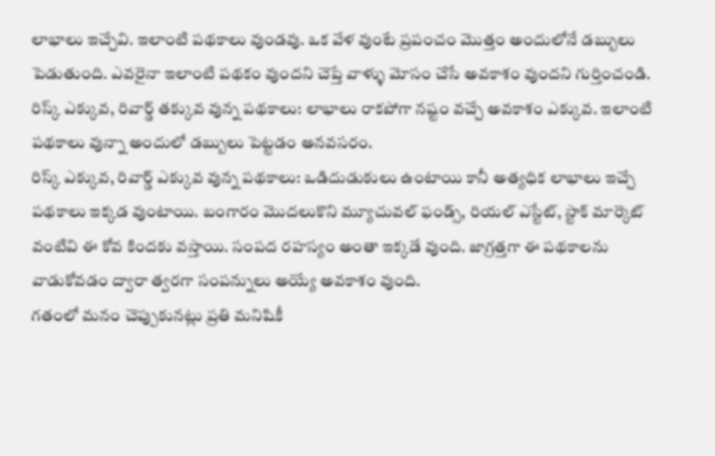లాభాలు ఇచ్చేవి. ఇలాంటి పథకాలు వుండవు. ఒక వేళ వుంటే ప్రపంచం మొత్తం అందులోనే డబ్బులు పెడుతుంది. ఎవరైనా ఇలాంటి పథకం వుందని చెప్తే వాళ్ళు మోసం చేసే అవకాశం వుందని గుర్తించండి.
రిస్క్ ఎక్కువ, రివార్డ్ తక్కువ వున్న పథకాలు: లాభాలు రాకపోగా నష్టం వచ్చే అవకాశం ఎక్కువ. ఇలాంటి పథకాలు వున్నా అందులో డబ్బులు పెట్టడం అనవసరం.
రిస్క్ ఎక్కువ, రివార్డ్ ఎక్కువ వున్న పథకాలు: ఒడిదుడుకులు ఉంటాయి కానీ అత్యధిక లాభాలు ఇచ్చే పథకాలు ఇక్కడ వుంటాయి. బంగారం మొదలుకొని మ్యూచువల్ ఫండ్స్, రియల్ ఎస్టేట్, స్టాక్ మార్కెట్ వంటివి ఈ కోవ కిందకు వస్తాయి. సంపద రహస్యం అంతా ఇక్కడే వుంది. జాగ్రత్తగా ఈ పథకాలను వాడుకోవడం ద్వారా త్వరగా సంపన్నులు అయ్యే అవకాశం వుంది.
గతంలో మనం చెప్పుకునట్లు ప్రతి మనిషికీ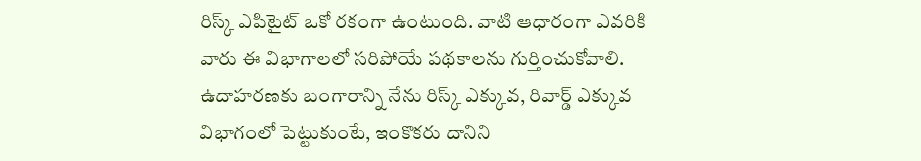రిస్క్ ఎపిటైట్ ఒకో రకంగా ఉంటుంది. వాటి ఆధారంగా ఎవరికి వారు ఈ విభాగాలలో సరిపోయే పథకాలను గుర్తించుకోవాలి. ఉదాహరణకు బంగారాన్ని నేను రిస్క్ ఎక్కువ, రివార్డ్ ఎక్కువ విభాగంలో పెట్టుకుంటే, ఇంకొకరు దానిని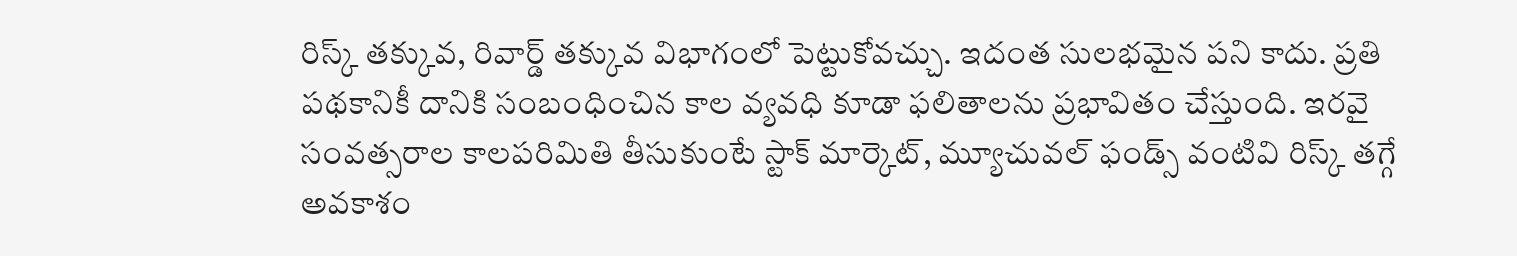రిస్క్ తక్కువ, రివార్డ్ తక్కువ విభాగంలో పెట్టుకోవచ్చు. ఇదంత సులభమైన పని కాదు. ప్రతి పథకానికీ దానికి సంబంధించిన కాల వ్యవధి కూడా ఫలితాలను ప్రభావితం చేస్తుంది. ఇరవై సంవత్సరాల కాలపరిమితి తీసుకుంటే స్టాక్ మార్కెట్, మ్యూచువల్ ఫండ్స్ వంటివి రిస్క్ తగ్గే అవకాశం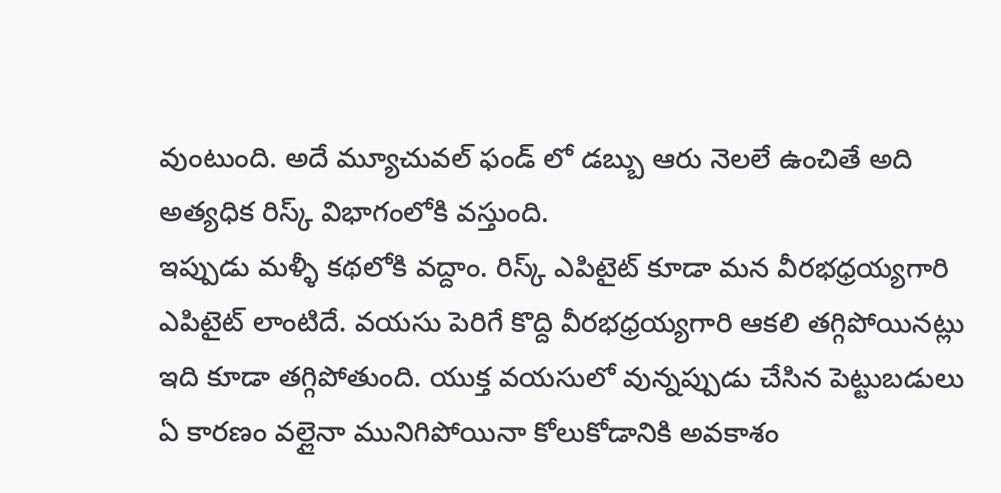వుంటుంది. అదే మ్యూచువల్ ఫండ్ లో డబ్బు ఆరు నెలలే ఉంచితే అది అత్యధిక రిస్క్ విభాగంలోకి వస్తుంది.
ఇప్పుడు మళ్ళీ కథలోకి వద్దాం. రిస్క్ ఎపిటైట్ కూడా మన వీరభధ్రయ్యగారి ఎపిటైట్ లాంటిదే. వయసు పెరిగే కొద్ది వీరభధ్రయ్యగారి ఆకలి తగ్గిపోయినట్లు ఇది కూడా తగ్గిపోతుంది. యుక్త వయసులో వున్నప్పుడు చేసిన పెట్టుబడులు ఏ కారణం వల్లైనా మునిగిపోయినా కోలుకోడానికి అవకాశం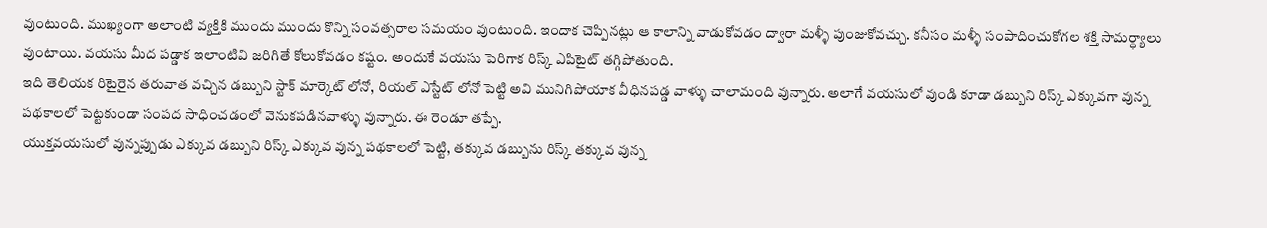వుంటుంది. ముఖ్యంగా అలాంటి వ్యక్తికి ముందు ముందు కొన్ని సంవత్సరాల సమయం వుంటుంది. ఇందాక చెప్పినట్లు ఆ కాలాన్ని వాడుకోవడం ద్వారా మళ్ళీ పుంజుకోవచ్చు. కనీసం మళ్ళీ సంపాదించుకోగల శక్తి సామర్ధ్యాలు వుంటాయి. వయసు మీద పడ్డాక ఇలాంటివి జరిగితే కోలుకోవడం కష్టం. అందుకే వయసు పెరిగాక రిస్క్ ఎపిటైట్ తగ్గిపోతుంది.
ఇది తెలియక రిటైరైన తరువాత వచ్చిన డబ్బుని స్టాక్ మార్కెట్ లోనో, రియల్ ఎస్టేట్ లోనో పెట్టి అవి మునిగిపోయాక వీధినపడ్డ వాళ్ళు చాలామంది వున్నారు. అలాగే వయసులో వుండి కూడా డబ్బుని రిస్క్ ఎక్కువగా వున్న పథకాలలో పెట్టకుండా సంపద సాధించడంలో వెనుకపడినవాళ్ళు వున్నారు. ఈ రెండూ తప్పే.
యుక్తవయసులో వున్నప్పుడు ఎక్కువ డబ్బుని రిస్క్ ఎక్కువ వున్న పథకాలలో పెట్టి, తక్కువ డబ్బును రిస్క్ తక్కువ వున్న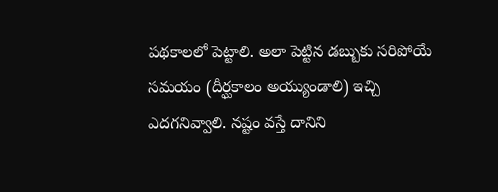పథకాలలో పెట్టాలి. అలా పెట్టిన డబ్బుకు సరిపోయే సమయం (దీర్ఘకాలం అయ్యుండాలి) ఇచ్చి ఎదగనివ్వాలి. నష్టం వస్తే దానిని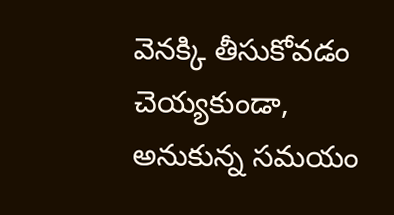వెనక్కి తీసుకోవడం చెయ్యకుండా, అనుకున్న సమయం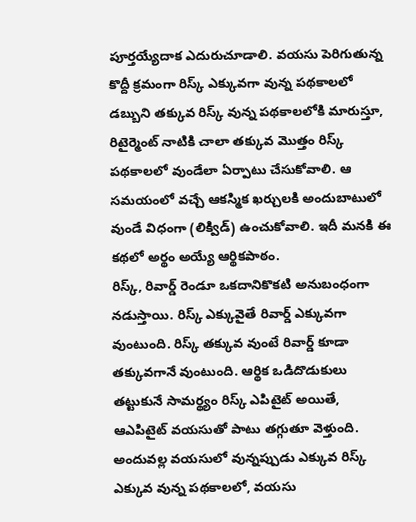పూర్తయ్యేదాక ఎదురుచూడాలి. వయసు పెరిగుతున్న కొద్దీ క్రమంగా రిస్క్ ఎక్కువగా వున్న పథకాలలో డబ్బుని తక్కువ రిస్క్ వున్న పథకాలలోకి మారుస్తూ, రిటైర్మెంట్ నాటికి చాలా తక్కువ మొత్తం రిస్క్ పథకాలలో వుండేలా ఏర్పాటు చేసుకోవాలి. ఆ సమయంలో వచ్చే ఆకస్మిక ఖర్చులకి అందుబాటులో వుండే విధంగా (లిక్విడ్) ఉంచుకోవాలి. ఇదీ మనకి ఈ కథలో అర్థం అయ్యే ఆర్థికపాఠం.
రిస్క్, రివార్డ్ రెండూ ఒకదానికొకటి అనుబంధంగా నడుస్తాయి. రిస్క్ ఎక్కువైతే రివార్డ్ ఎక్కువగా వుంటుంది. రిస్క్ తక్కువ వుంటే రివార్డ్ కూడా తక్కువగానే వుంటుంది. ఆర్థిక ఒడిదొడుకులు తట్టుకునే సామర్థ్యం రిస్క్ ఎపిటైట్ అయితే, ఆఎపిటైట్ వయసుతో పాటు తగ్గుతూ వెళ్తుంది. అందువల్ల వయసులో వున్నప్పుడు ఎక్కువ రిస్క్ ఎక్కువ వున్న పథకాలలో, వయసు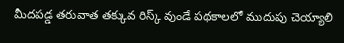మీదపడ్డ తరువాత తక్కువ రిస్క్ వుండే పథకాలలో ముదుపు చెయ్యాలి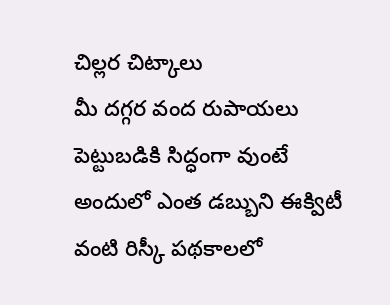చిల్లర చిట్కాలు
మీ దగ్గర వంద రుపాయలు పెట్టుబడికి సిద్ధంగా వుంటే అందులో ఎంత డబ్బుని ఈక్విటీ వంటి రిస్కీ పథకాలలో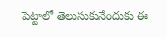పెట్టాలో తెలుసుకునేందుకు ఈ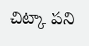చిట్కా పని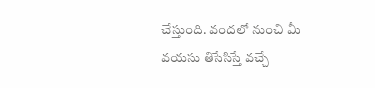చేస్తుంది. వందలో నుంచి మీ వయసు తిసేసిస్తే వచ్చే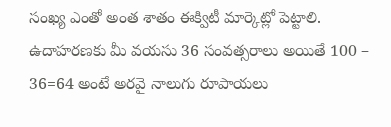సంఖ్య ఎంతో అంత శాతం ఈక్విటీ మార్కెట్లో పెట్టాలి. ఉదాహరణకు మీ వయసు 36 సంవత్సరాలు అయితే 100 – 36=64 అంటే అరవై నాలుగు రూపాయలు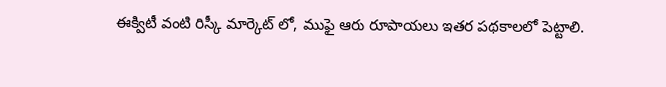ఈక్విటీ వంటి రిస్కీ మార్కెట్ లో, ముఫై ఆరు రూపాయలు ఇతర పథకాలలో పెట్టాలి.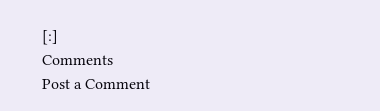[:]
Comments
Post a Comment